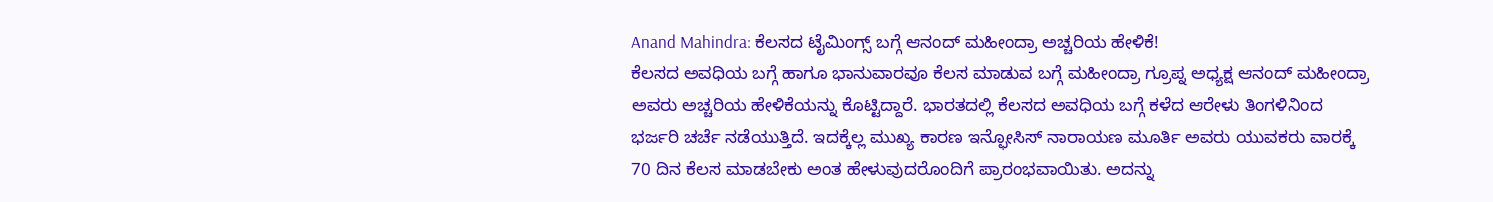Anand Mahindra: ಕೆಲಸದ ಟೈಮಿಂಗ್ಸ್ ಬಗ್ಗೆ ಆನಂದ್ ಮಹೀಂದ್ರಾ ಅಚ್ಚರಿಯ ಹೇಳಿಕೆ!
ಕೆಲಸದ ಅವಧಿಯ ಬಗ್ಗೆ ಹಾಗೂ ಭಾನುವಾರವೂ ಕೆಲಸ ಮಾಡುವ ಬಗ್ಗೆ ಮಹೀಂದ್ರಾ ಗ್ರೂಪ್ನ ಅಧ್ಯಕ್ಷ ಆನಂದ್ ಮಹೀಂದ್ರಾ ಅವರು ಅಚ್ಚರಿಯ ಹೇಳಿಕೆಯನ್ನು ಕೊಟ್ಟಿದ್ದಾರೆ. ಭಾರತದಲ್ಲಿ ಕೆಲಸದ ಅವಧಿಯ ಬಗ್ಗೆ ಕಳೆದ ಆರೇಳು ತಿಂಗಳಿನಿಂದ ಭರ್ಜರಿ ಚರ್ಚೆ ನಡೆಯುತ್ತಿದೆ. ಇದಕ್ಕೆಲ್ಲ ಮುಖ್ಯ ಕಾರಣ ಇನ್ಫೋಸಿಸ್ ನಾರಾಯಣ ಮೂರ್ತಿ ಅವರು ಯುವಕರು ವಾರಕ್ಕೆ 70 ದಿನ ಕೆಲಸ ಮಾಡಬೇಕು ಅಂತ ಹೇಳುವುದರೊಂದಿಗೆ ಪ್ರಾರಂಭವಾಯಿತು. ಅದನ್ನು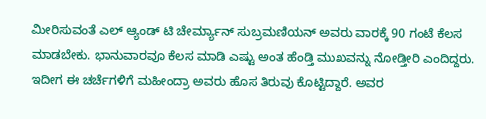ಮೀರಿಸುವಂತೆ ಎಲ್ ಆ್ಯಂಡ್ ಟಿ ಚೇರ್ಮ್ಯಾನ್ ಸುಬ್ರಮಣಿಯನ್ ಅವರು ವಾರಕ್ಕೆ 90 ಗಂಟೆ ಕೆಲಸ ಮಾಡಬೇಕು. ಭಾನುವಾರವೂ ಕೆಲಸ ಮಾಡಿ ಎಷ್ಟು ಅಂತ ಹೆಂಡ್ತಿ ಮುಖವನ್ನು ನೋಡ್ತೀರಿ ಎಂದಿದ್ದರು. ಇದೀಗ ಈ ಚರ್ಚೆಗಳಿಗೆ ಮಹೀಂದ್ರಾ ಅವರು ಹೊಸ ತಿರುವು ಕೊಟ್ಟಿದ್ದಾರೆ. ಅವರ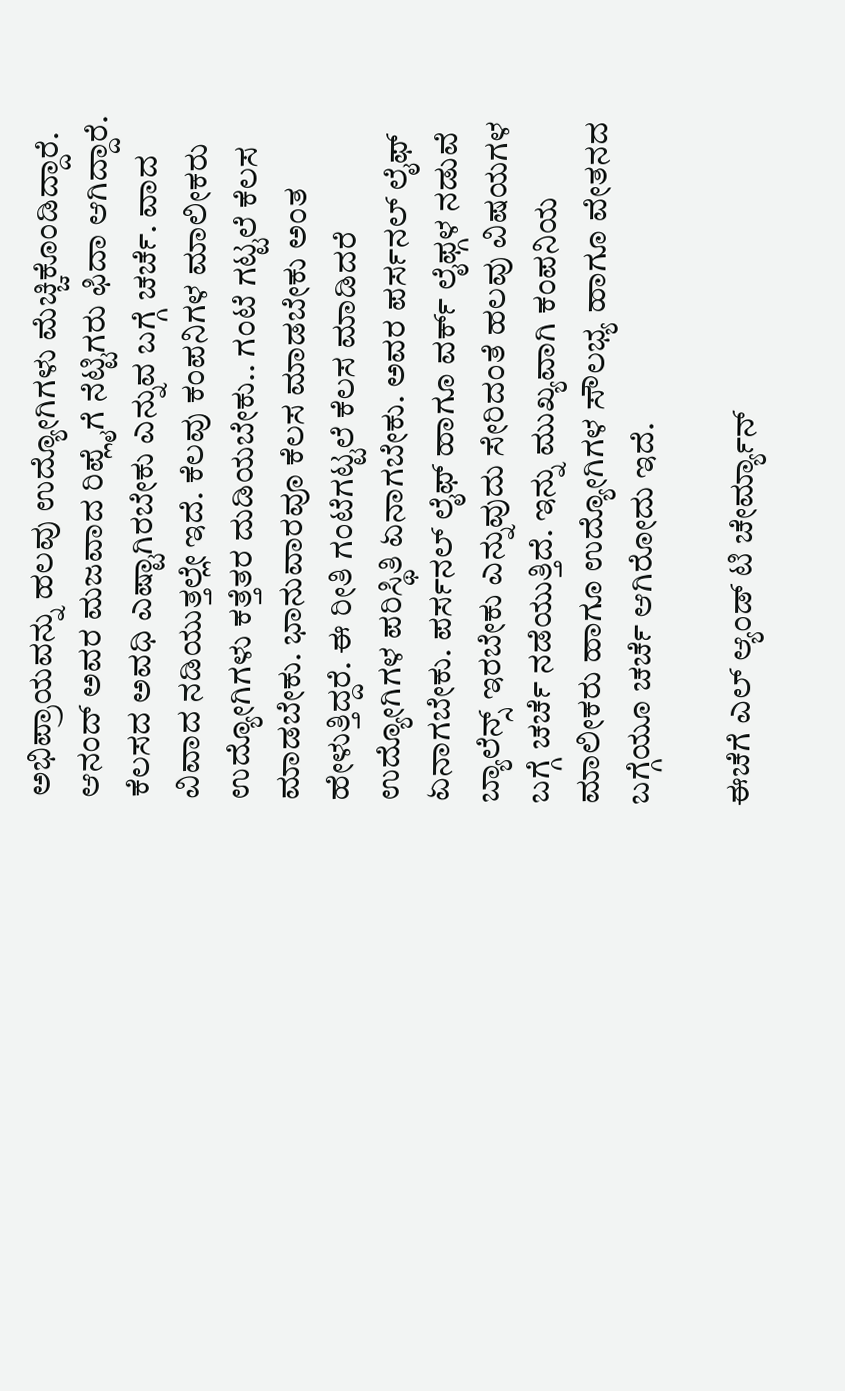ಅಭಿಪ್ರಾಯವನ್ನು ಹಲವು ಉದ್ಯೋಗಿಗಳು ಮೆಚ್ಚಿಕೊಂಡಿದ್ದಾರೆ. ಆನಂದ್ ಅವರ ಮಜವಾದ ರಿಪ್ಲೈಗೆ ನೆಟ್ಟಿಗರು ಫಿದಾ ಆಗಿದ್ದಾರೆ.
ಕೆಲಸದ ಅವಧಿ ಎಷ್ಟಾಗಿರಬೇಕು ಎನ್ನುವ ಬಗ್ಗೆ ಚರ್ಚೆ. ವಾದ ವಿವಾದ ನಡಿಯುತ್ತಲ್ಲೇ ಇದೆ. ಕೆಲವು ಕಂಪನಿಗಳ ಮಾಲೀಕರು ಉದ್ಯೋಗಿಗಳು ಕತ್ತೆತರ ದುಡಿಯಬೇಕು.. ಗಂಟೆ ಗಟ್ಟಲೆ ಕೆಲಸ ಮಾಡಬೇಕು. ಭಾನುವಾರವೂ ಕೆಲಸ ಮಾಡಬೇಕು ಅಂತ ಹೇಳುತ್ತಿದ್ದರೆ. ಈ ರೀತಿ ಗಂಟೆಗಟ್ಟಲೆ ಕೆಲಸ ಮಾಡಿದರೆ ಉದ್ಯೋಗಿಗಳ ಪರಿಸ್ಥಿತಿ ಏನಾಗಬೇಕು. ಅವರ ಪರ್ಸನಲ್ ಲೈಫ್ ಏನಾಗಬೇಕು. ಪರ್ಸನಲ್ ಲೈಫ್ ಹಾಗೂ ವರ್ಕ್ ಲೈಫ್ಗಳ ನಡುವೆ ಬ್ಯಾಲೆನ್ಸ್ ಇರಬೇಕು ಎನ್ನುವುದು ಸೇರಿದಂತೆ ಹಲವು ವಿಷಯಗಳ ಬಗ್ಗೆ ಚರ್ಚೆ ನಡೆಯುತ್ತಿದೆ. ಇನ್ನು ಮುಖ್ಯವಾಗಿ ಕಂಪನಿಯ ಮಾಲೀಕರು ಹಾಗೂ ಉದ್ಯೋಗಿಗಳ ಸೌಲಭ್ಯ ಹಾಗೂ ವೇತನದ ಬಗ್ಗೆಯೂ ಚರ್ಚೆ ಆಗಿರೋದು ಇದೆ.

ಈಚೆಗೆ ಎಲ್ ಆ್ಯಂಡ್ ಟಿ ಚೇರ್ಮ್ಯಾನ್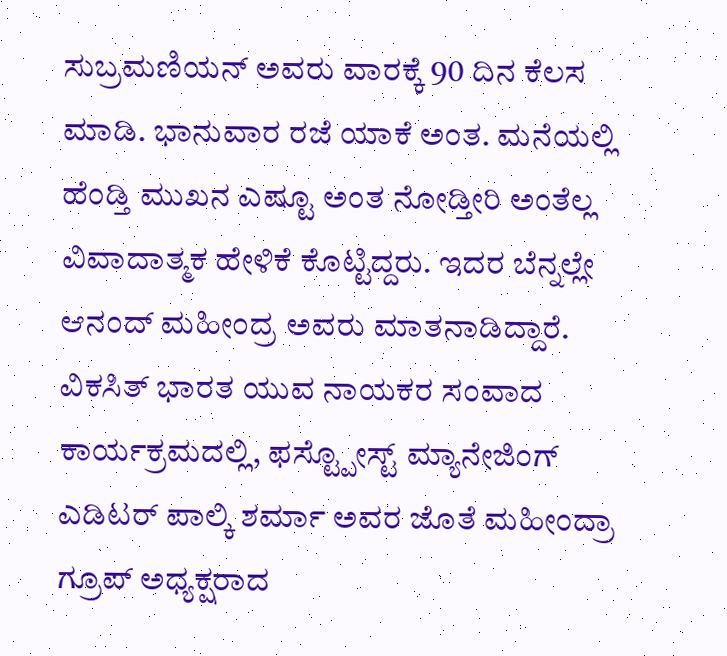ಸುಬ್ರಮಣಿಯನ್ ಅವರು ವಾರಕ್ಕೆ 90 ದಿನ ಕೆಲಸ ಮಾಡಿ. ಭಾನುವಾರ ರಜೆ ಯಾಕೆ ಅಂತ. ಮನೆಯಲ್ಲಿ ಹೆಂಡ್ತಿ ಮುಖನ ಎಷ್ಟೂ ಅಂತ ನೋಡ್ತೀರಿ ಅಂತೆಲ್ಲ ವಿವಾದಾತ್ಮಕ ಹೇಳಿಕೆ ಕೊಟ್ಟಿದ್ದರು. ಇದರ ಬೆನ್ನಲ್ಲೇ ಆನಂದ್ ಮಹೀಂದ್ರ ಅವರು ಮಾತನಾಡಿದ್ದಾರೆ. ವಿಕಸಿತ್ ಭಾರತ ಯುವ ನಾಯಕರ ಸಂವಾದ ಕಾರ್ಯಕ್ರಮದಲ್ಲಿ, ಫಸ್ಟ್ಪೋಸ್ಟ್ ಮ್ಯಾನೇಜಿಂಗ್ ಎಡಿಟರ್ ಪಾಲ್ಕಿ ಶರ್ಮಾ ಅವರ ಜೊತೆ ಮಹೀಂದ್ರಾ ಗ್ರೂಪ್ ಅಧ್ಯಕ್ಷರಾದ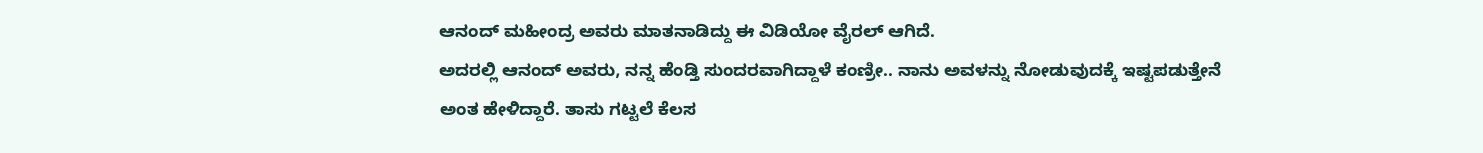ಆನಂದ್ ಮಹೀಂದ್ರ ಅವರು ಮಾತನಾಡಿದ್ದು ಈ ವಿಡಿಯೋ ವೈರಲ್ ಆಗಿದೆ.
ಅದರಲ್ಲಿ ಆನಂದ್ ಅವರು, ನನ್ನ ಹೆಂಡ್ತಿ ಸುಂದರವಾಗಿದ್ದಾಳೆ ಕಂಣ್ರೀ.. ನಾನು ಅವಳನ್ನು ನೋಡುವುದಕ್ಕೆ ಇಷ್ಟಪಡುತ್ತೇನೆ ಅಂತ ಹೇಳಿದ್ದಾರೆ. ತಾಸು ಗಟ್ಟಲೆ ಕೆಲಸ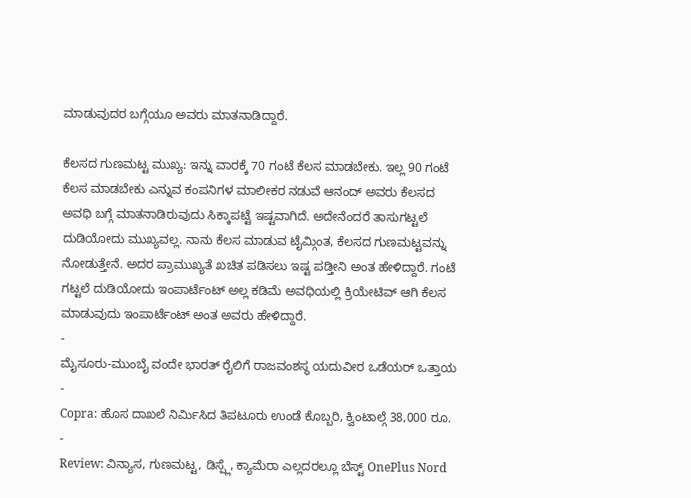ಮಾಡುವುದರ ಬಗ್ಗೆಯೂ ಅವರು ಮಾತನಾಡಿದ್ದಾರೆ.

ಕೆಲಸದ ಗುಣಮಟ್ಟ ಮುಖ್ಯ: ಇನ್ನು ವಾರಕ್ಕೆ 70 ಗಂಟೆ ಕೆಲಸ ಮಾಡಬೇಕು. ಇಲ್ಲ 90 ಗಂಟೆ ಕೆಲಸ ಮಾಡಬೇಕು ಎನ್ನುವ ಕಂಪನಿಗಳ ಮಾಲೀಕರ ನಡುವೆ ಆನಂದ್ ಅವರು ಕೆಲಸದ ಅವಧಿ ಬಗ್ಗೆ ಮಾತನಾಡಿರುವುದು ಸಿಕ್ಕಾಪಟ್ಟೆ ಇಷ್ಟವಾಗಿದೆ. ಅದೇನೆಂದರೆ ತಾಸುಗಟ್ಟಲೆ ದುಡಿಯೋದು ಮುಖ್ಯವಲ್ಲ. ನಾನು ಕೆಲಸ ಮಾಡುವ ಟೈಮ್ಗಿಂತ, ಕೆಲಸದ ಗುಣಮಟ್ಟವನ್ನು ನೋಡುತ್ತೇನೆ. ಅದರ ಪ್ರಾಮುಖ್ಯತೆ ಖಚಿತ ಪಡಿಸಲು ಇಷ್ಟ ಪಡ್ತೀನಿ ಅಂತ ಹೇಳಿದ್ದಾರೆ. ಗಂಟೆ ಗಟ್ಟಲೆ ದುಡಿಯೋದು ಇಂಪಾರ್ಟೆಂಟ್ ಅಲ್ಲ ಕಡಿಮೆ ಅವಧಿಯಲ್ಲಿ ಕ್ರಿಯೇಟಿವ್ ಆಗಿ ಕೆಲಸ ಮಾಡುವುದು ಇಂಪಾರ್ಟೆಂಟ್ ಅಂತ ಅವರು ಹೇಳಿದ್ದಾರೆ.
-
ಮೈಸೂರು-ಮುಂಬೈ ವಂದೇ ಭಾರತ್ ರೈಲಿಗೆ ರಾಜವಂಶಸ್ಥ ಯದುವೀರ ಒಡೆಯರ್ ಒತ್ತಾಯ -
Copra: ಹೊಸ ದಾಖಲೆ ನಿರ್ಮಿಸಿದ ತಿಪಟೂರು ಉಂಡೆ ಕೊಬ್ಬರಿ, ಕ್ವಿಂಟಾಲ್ಗೆ 38,000 ರೂ. -
Review: ವಿನ್ಯಾಸ, ಗುಣಮಟ್ಟ, ಡಿಸ್ಪ್ಲೆ, ಕ್ಯಾಮೆರಾ ಎಲ್ಲದರಲ್ಲೂ ಬೆಸ್ಟ್ OnePlus Nord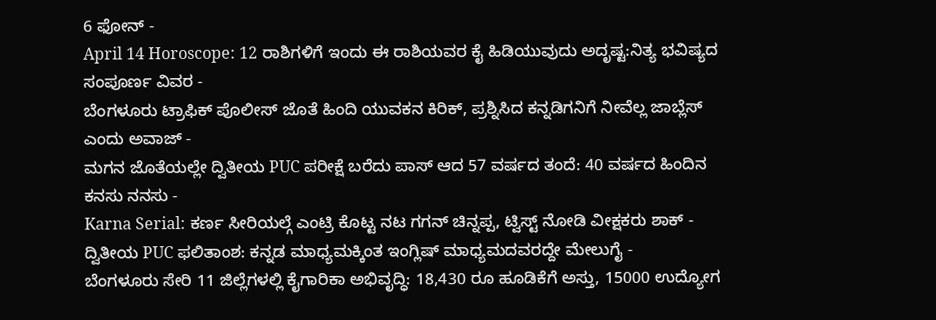6 ಫೋನ್ -
April 14 Horoscope: 12 ರಾಶಿಗಳಿಗೆ ಇಂದು ಈ ರಾಶಿಯವರ ಕೈ ಹಿಡಿಯುವುದು ಅದೃಷ್ಟ:ನಿತ್ಯ ಭವಿಷ್ಯದ ಸಂಪೂರ್ಣ ವಿವರ -
ಬೆಂಗಳೂರು ಟ್ರಾಫಿಕ್ ಪೊಲೀಸ್ ಜೊತೆ ಹಿಂದಿ ಯುವಕನ ಕಿರಿಕ್, ಪ್ರಶ್ನಿಸಿದ ಕನ್ನಡಿಗನಿಗೆ ನೀವೆಲ್ಲ ಜಾಬ್ಲೆಸ್ ಎಂದು ಅವಾಜ್ -
ಮಗನ ಜೊತೆಯಲ್ಲೇ ದ್ವಿತೀಯ PUC ಪರೀಕ್ಷೆ ಬರೆದು ಪಾಸ್ ಆದ 57 ವರ್ಷದ ತಂದೆ: 40 ವರ್ಷದ ಹಿಂದಿನ ಕನಸು ನನಸು -
Karna Serial: ಕರ್ಣ ಸೀರಿಯಲ್ಗೆ ಎಂಟ್ರಿ ಕೊಟ್ಟ ನಟ ಗಗನ್ ಚಿನ್ನಪ್ಪ, ಟ್ವಿಸ್ಟ್ ನೋಡಿ ವೀಕ್ಷಕರು ಶಾಕ್ -
ದ್ವಿತೀಯ PUC ಫಲಿತಾಂಶ: ಕನ್ನಡ ಮಾಧ್ಯಮಕ್ಕಿಂತ ಇಂಗ್ಲಿಷ್ ಮಾಧ್ಯಮದವರದ್ದೇ ಮೇಲುಗೈ -
ಬೆಂಗಳೂರು ಸೇರಿ 11 ಜಿಲ್ಲೆಗಳಲ್ಲಿ ಕೈಗಾರಿಕಾ ಅಭಿವೃದ್ಧಿ: 18,430 ರೂ ಹೂಡಿಕೆಗೆ ಅಸ್ತು, 15000 ಉದ್ಯೋಗ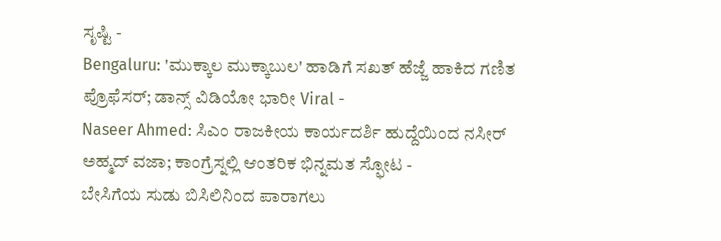ಸೃಷ್ಟಿ -
Bengaluru: 'ಮುಕ್ಕಾಲ ಮುಕ್ಕಾಬುಲ' ಹಾಡಿಗೆ ಸಖತ್ ಹೆಜ್ಜೆ ಹಾಕಿದ ಗಣಿತ ಪ್ರೊಫೆಸರ್; ಡಾನ್ಸ್ ವಿಡಿಯೋ ಭಾರೀ Viral -
Naseer Ahmed: ಸಿಎಂ ರಾಜಕೀಯ ಕಾರ್ಯದರ್ಶಿ ಹುದ್ದೆಯಿಂದ ನಸೀರ್ ಅಹ್ಮದ್ ವಜಾ; ಕಾಂಗ್ರೆಸ್ನಲ್ಲಿ ಆಂತರಿಕ ಭಿನ್ನಮತ ಸ್ಫೋಟ -
ಬೇಸಿಗೆಯ ಸುಡು ಬಿಸಿಲಿನಿಂದ ಪಾರಾಗಲು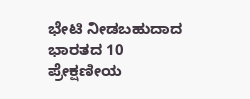ಭೇಟಿ ನೀಡಬಹುದಾದ ಭಾರತದ 10 ಪ್ರೇಕ್ಷಣೀಯ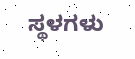ಸ್ಥಳಗಳು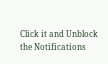Click it and Unblock the Notifications